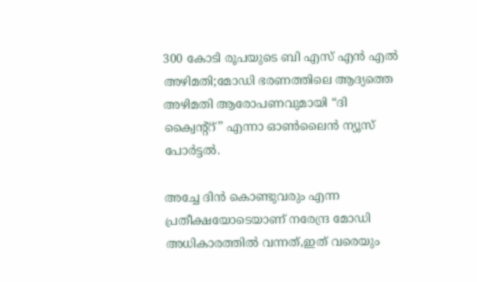300 കോടി രൂപയുടെ ബി എസ് എന്‍ എല്‍ അഴിമതി;മോഡി ഭരണത്തിലെ ആദ്യത്തെ അഴിമതി ആരോപണവുമായി “ദി ക്വൈന്റ്റ്” എന്നാ ഓണ്‍ലൈന്‍ ന്യൂസ്‌ പോര്‍ട്ടല്‍.

അച്ചേ ദിന്‍ കൊണ്ടുവരും എന്ന പ്രതീക്ഷയോടെയാണ് നരേന്ദ്ര മോഡി അധികാരത്തില്‍ വന്നത്,ഇത് വരെയും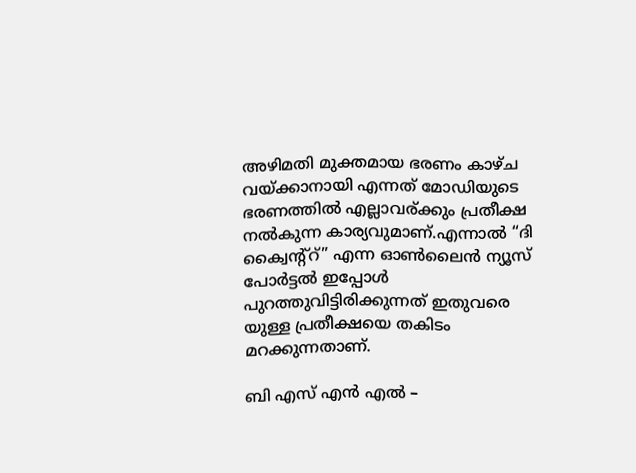അഴിമതി മുക്തമായ ഭരണം കാഴ്ച വയ്ക്കാനായി എന്നത് മോഡിയുടെ ഭരണത്തില്‍ എല്ലാവര്ക്കും പ്രതീക്ഷ നല്‍കുന്ന കാര്യവുമാണ്.എന്നാല്‍ “ദി ക്വൈന്റ്റ്” എന്ന ഓണ്‍ലൈന്‍ ന്യൂസ്‌ പോര്‍ട്ടല്‍ ഇപ്പോള്‍ പുറത്തുവിട്ടിരിക്കുന്നത് ഇതുവരെ യുള്ള പ്രതീക്ഷയെ തകിടം മറക്കുന്നതാണ്.

ബി എസ് എന്‍ എല്‍ –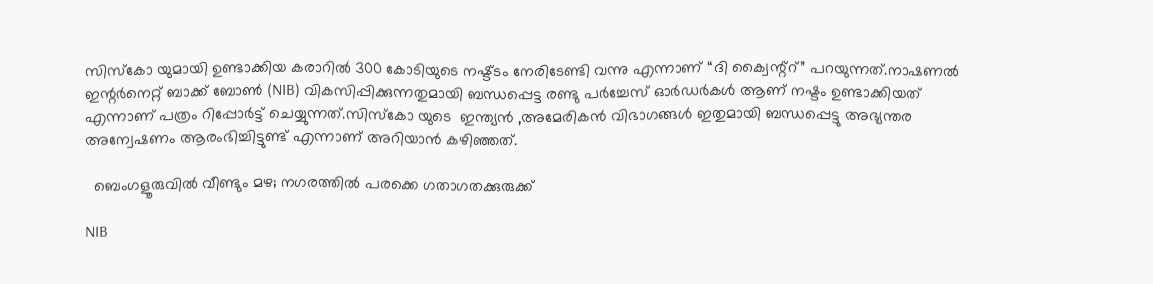സിസ്കോ യുമായി ഉണ്ടാക്കിയ കരാറില്‍ 300 കോടിയുടെ നഷ്ട്ടം നേരിടേണ്ടി വന്നു എന്നാണ് “ദി ക്വൈന്റ്റ്” പറയുന്നത്.നാഷണല്‍ ഇന്റര്‍നെറ്റ്‌ ബാക്ക് ബോണ്‍ (NIB) വികസിപ്പിക്കുന്നതുമായി ബന്ധപ്പെട്ട രണ്ടു പര്‍ച്ചേസ് ഓര്‍ഡര്‍കള്‍ ആണ് നഷ്ടം ഉണ്ടാക്കിയത് എന്നാണ് പത്രം റിപ്പോര്‍ട്ട്‌ ചെയ്യുന്നത്.സിസ്കോ യുടെ  ഇന്ത്യന്‍ ,അമേരികന്‍ വിഭാഗങ്ങള്‍ ഇതുമായി ബന്ധപ്പെട്ടു അഭ്യന്തര അന്വേഷണം ആരംഭിച്ചിട്ടുണ്ട് എന്നാണ് അറിയാന്‍ കഴിഞ്ഞത്.

  ബെംഗളൂരുവിൽ വീണ്ടും മഴ; നഗരത്തിൽ പരക്കെ ഗതാഗതക്കുരുക്ക്

NIB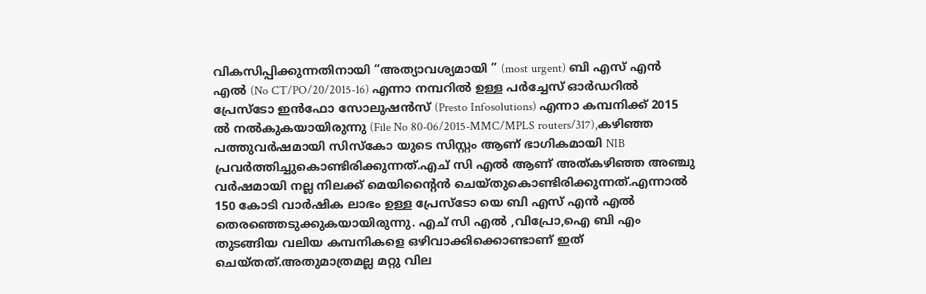വികസിപ്പിക്കുന്നതിനായി “അത്യാവശ്യമായി ” (most urgent) ബി എസ് എന്‍ എല്‍ (No CT/PO/20/2015-16) എന്നാ നമ്പറില്‍ ഉള്ള പര്‍ച്ചേസ് ഓര്‍ഡറിൽ പ്രേസ്ടോ ഇന്‍ഫോ സോലുഷന്‍സ് (Presto Infosolutions) എന്നാ കമ്പനിക്ക് 2015 ല്‍ നല്‍കുകയായിരുന്നു (File No 80-06/2015-MMC/MPLS routers/317),കഴിഞ്ഞ പത്തുവര്‍ഷമായി സിസ്കോ യുടെ സിസ്റ്റം ആണ് ഭാഗികമായി NIB പ്രവര്‍ത്തിച്ചുകൊണ്ടിരിക്കുന്നത്.എച് സി എല്‍ ആണ് അത്കഴിഞ്ഞ അഞ്ചു വര്‍ഷമായി നല്ല നിലക്ക് മെയിന്റൈന്‍ ചെയ്തുകൊണ്ടിരിക്കുന്നത്.എന്നാല്‍ 150 കോടി വാര്‍ഷിക ലാഭം ഉള്ള പ്രേസ്ടോ യെ ബി എസ് എന്‍ എല്‍ തെരഞ്ഞെടുക്കുകയായിരുന്നു. എച് സി എല്‍ ,വിപ്രോ,ഐ ബി എം തുടങ്ങിയ വലിയ കമ്പനികളെ ഒഴിവാക്കിക്കൊണ്ടാണ് ഇത് ചെയ്തത്.അതുമാത്രമല്ല മറ്റു വില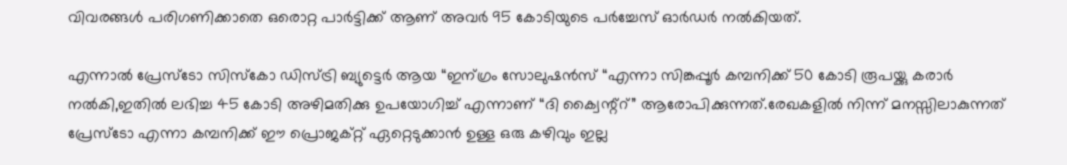വിവരങ്ങള്‍ പരിഗണിക്കാതെ ഒരൊറ്റ പാര്‍ട്ടിക്ക് ആണ് അവര്‍ 95 കോടിയുടെ പര്‍ച്ചേസ് ഓര്‍ഡര്‍ നല്‍കിയത്.

എന്നാല്‍ പ്രേസ്ടോ സിസ്കോ ഡിസ്ട്രി ബ്യുട്ടെര്‍ ആയ “ഇന്ഗ്രം സോലുഷന്‍സ് “എന്നാ സിങ്കപ്പൂര്‍ കമ്പനിക്ക് 50 കോടി രൂപയ്ക്കു കരാര്‍ നല്‍കി,ഇതില്‍ ലഭിച്ച 45 കോടി അഴിമതിക്കു ഉപയോഗിച്ച് എന്നാണ് “ദി ക്വൈന്റ്റ്” ആരോപിക്കുന്നത്.രേഖകളില്‍ നിന്ന് മനസ്സിലാകുന്നത്‌ പ്രേസ്ടോ എന്നാ കമ്പനിക്ക് ഈ പ്രൊജക്റ്റ്‌ ഏറ്റെടുക്കാന്‍ ഉള്ള ഒരു കഴിവും ഇല്ല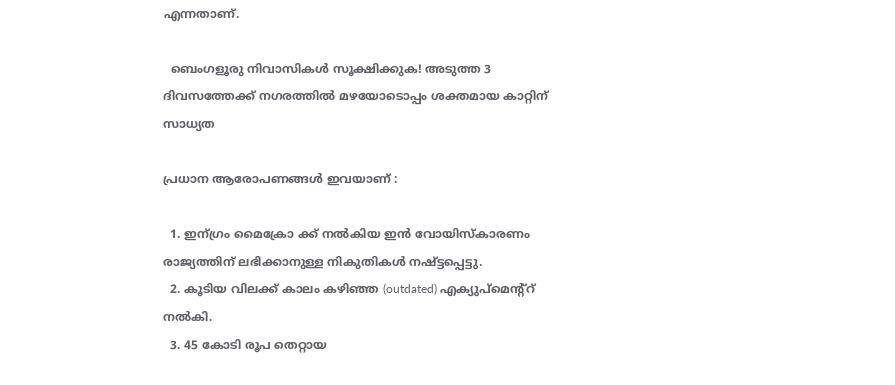എന്നതാണ്.

  ബെംഗളൂരു നിവാസികൾ സൂക്ഷിക്കുക! അടുത്ത 3 ദിവസത്തേക്ക് നഗരത്തിൽ മഴയോടൊപ്പം ശക്തമായ കാറ്റിന് സാധ്യത

പ്രധാന ആരോപണങ്ങള്‍ ഇവയാണ് :

  1. ഇന്ഗ്രം മൈക്രോ ക്ക് നല്‍കിയ ഇന്‍ വോയിസ്കാരണം രാജ്യത്തിന്‌ ലഭിക്കാനുള്ള നികുതികള്‍ നഷ്ട്ടപ്പെട്ടു.
  2. കൂടിയ വിലക്ക് കാലം കഴിഞ്ഞ (outdated) എക്യുപ്മെന്റ്റ് നല്‍കി.
  3. 45 കോടി രൂപ തെറ്റായ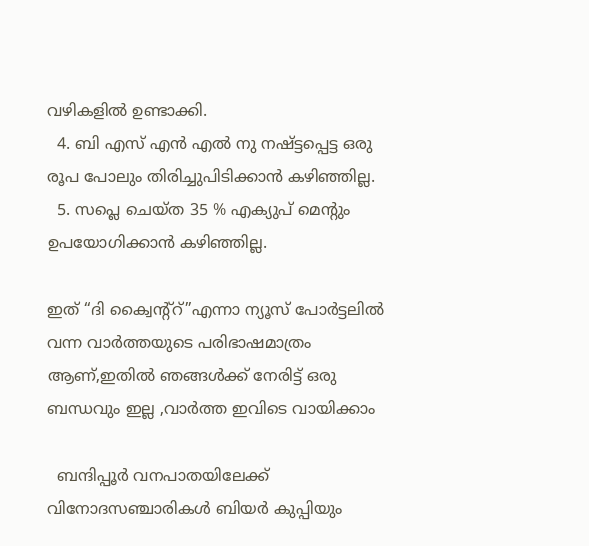വഴികളില്‍ ഉണ്ടാക്കി.
  4. ബി എസ് എന്‍ എല്‍ നു നഷ്ട്ടപ്പെട്ട ഒരു രൂപ പോലും തിരിച്ചുപിടിക്കാന്‍ കഴിഞ്ഞില്ല.
  5. സപ്ലെ ചെയ്ത 35 % എക്യുപ് മെന്റും ഉപയോഗിക്കാന്‍ കഴിഞ്ഞില്ല.

ഇത് “ദി ക്വൈന്റ്റ്”എന്നാ ന്യൂസ്‌ പോര്‍ട്ടലില്‍ വന്ന വാര്‍ത്തയുടെ പരിഭാഷമാത്രം ആണ്,ഇതില്‍ ഞങ്ങള്‍ക്ക് നേരിട്ട് ഒരു ബന്ധവും ഇല്ല ,വാര്‍ത്ത‍ ഇവിടെ വായിക്കാം

  ബന്ദിപ്പൂർ വനപാതയിലേക്ക് വിനോദസഞ്ചാരികൾ ബിയർ കുപ്പിയും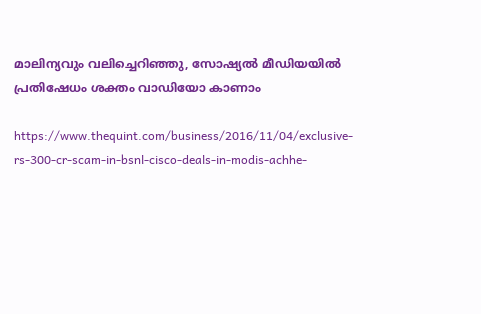മാലിന്യവും വലിച്ചെറിഞ്ഞു, സോഷ്യൽ മീഡിയയിൽ പ്രതിഷേധം ശക്തം വാഡിയോ കാണാം

https://www.thequint.com/business/2016/11/04/exclusive-rs-300-cr-scam-in-bsnl-cisco-deals-in-modis-achhe-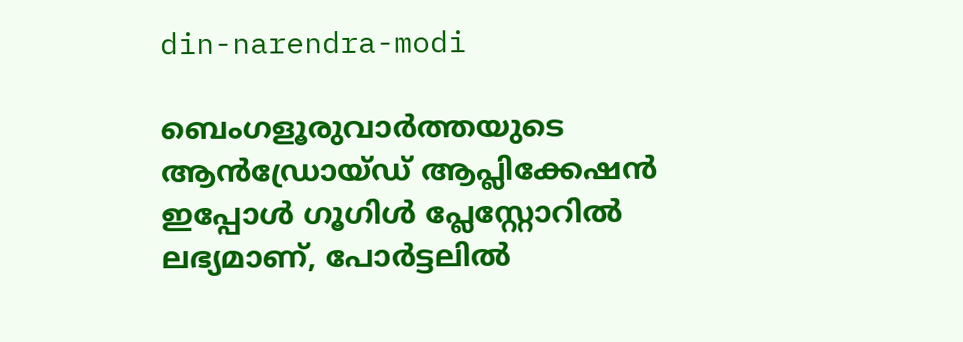din-narendra-modi

ബെംഗളൂരുവാർത്തയുടെ ആൻഡ്രോയ്ഡ് ആപ്ലിക്കേഷൻ ഇപ്പോൾ ഗൂഗിൾ പ്ലേസ്റ്റോറിൽ ലഭ്യമാണ്, പോർട്ടലിൽ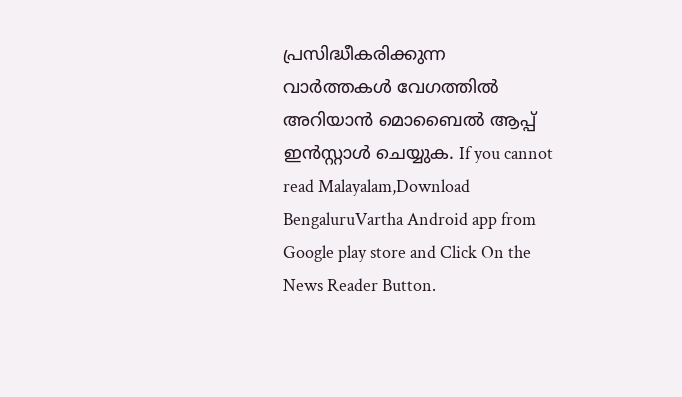പ്രസിദ്ധീകരിക്കുന്ന വാർത്തകൾ വേഗത്തിൽ അറിയാൻ മൊബൈൽ ആപ്പ് ഇൻസ്റ്റാൾ ചെയ്യുക. If you cannot read Malayalam,Download BengaluruVartha Android app from Google play store and Click On the News Reader Button.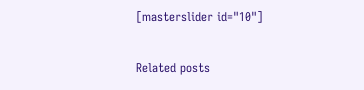[masterslider id="10"]

Related posts